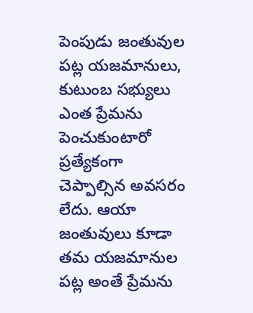పెంపుడు జంతువుల పట్ల యజమానులు, కుటుంబ సభ్యులు ఎంత ప్రేమను పెంచుకుంటారో ప్రత్యేకంగా చెప్పాల్సిన అవసరం లేదు. ఆయా జంతువులు కూడా తమ యజమానుల పట్ల అంతే ప్రేమను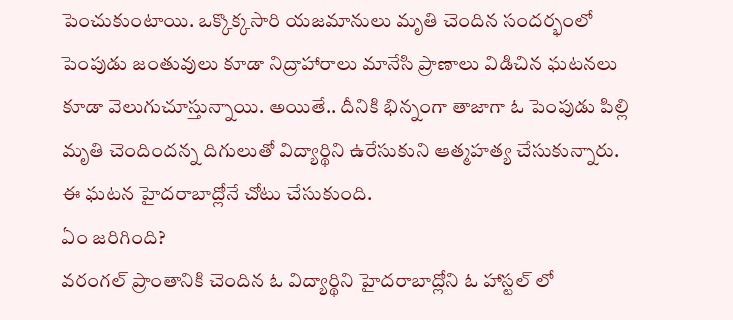పెంచుకుంటాయి. ఒక్కొక్కసారి యజమానులు మృతి చెందిన సందర్భంలో పెంపుడు జంతువులు కూడా నిద్రాహారాలు మానేసి ప్రాణాలు విడిచిన ఘటనలు కూడా వెలుగుచూస్తున్నాయి. అయితే.. దీనికి భిన్నంగా తాజాగా ఓ పెంపుడు పిల్లి మృతి చెందిందన్న దిగులుతో విద్యార్థిని ఉరేసుకుని ఆత్మహత్య చేసుకున్నారు. ఈ ఘటన హైదరాబాద్లోనే చోటు చేసుకుంది.
ఏం జరిగింది?
వరంగల్ ప్రాంతానికి చెందిన ఓ విద్యార్థిని హైదరాబాద్లోని ఓ హాస్టల్ లో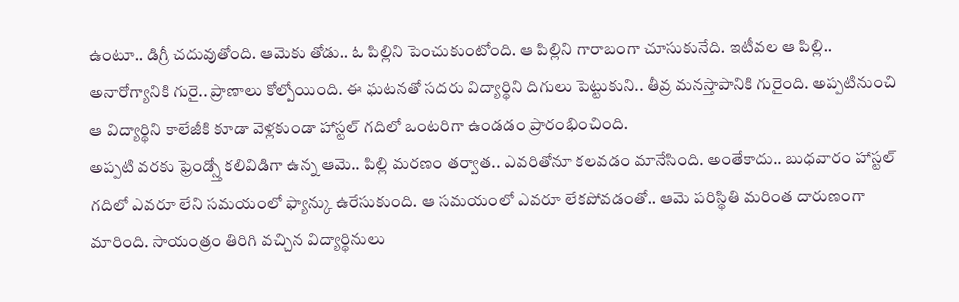ఉంటూ.. డిగ్రీ చదువుతోంది. ఆమెకు తోడు.. ఓ పిల్లిని పెంచుకుంటోంది. ఆ పిల్లిని గారాబంగా చూసుకునేది. ఇటీవల ఆ పిల్లి.. అనారోగ్యానికి గురై.. ప్రాణాలు కోల్పోయింది. ఈ ఘటనతో సదరు విద్యార్థిని దిగులు పెట్టుకుని.. తీవ్ర మనస్తాపానికి గురైంది. అప్పటినుంచి ఆ విద్యార్థిని కాలేజీకి కూడా వెళ్లకుండా హాస్టల్ గదిలో ఒంటరిగా ఉండడం ప్రారంభించింది.
అప్పటి వరకు ఫ్రెండ్స్తో కలివిడిగా ఉన్న ఆమె.. పిల్లి మరణం తర్వాత.. ఎవరితోనూ కలవడం మానేసింది. అంతేకాదు.. బుధవారం హాస్టల్ గదిలో ఎవరూ లేని సమయంలో ఫ్యాన్కు ఉరేసుకుంది. ఆ సమయంలో ఎవరూ లేకపోవడంతో.. ఆమె పరిస్థితి మరింత దారుణంగా మారింది. సాయంత్రం తిరిగి వచ్చిన విద్యార్థినులు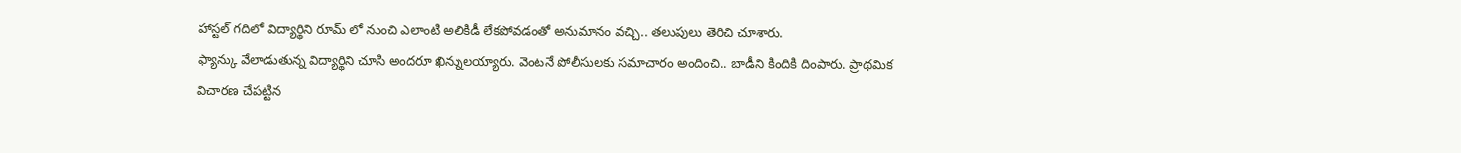హాస్టల్ గదిలో విద్యార్థిని రూమ్ లో నుంచి ఎలాంటి అలికిడీ లేకపోవడంతో అనుమానం వచ్చి.. తలుపులు తెరిచి చూశారు.
ఫ్యాన్కు వేలాడుతున్న విద్యార్థిని చూసి అందరూ ఖిన్నులయ్యారు. వెంటనే పోలీసులకు సమాచారం అందించి.. బాడీని కిందికి దింపారు. ప్రాథమిక విచారణ చేపట్టిన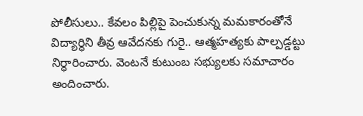పోలీసులు.. కేవలం పిల్లిపై పెంచుకున్న మమకారంతోనే విద్యార్థిని తీవ్ర ఆవేదనకు గురై.. ఆత్మహత్యకు పాల్పడ్డట్టు నిర్ధారించారు. వెంటనే కుటుంబ సభ్యులకు సమాచారం అందించారు.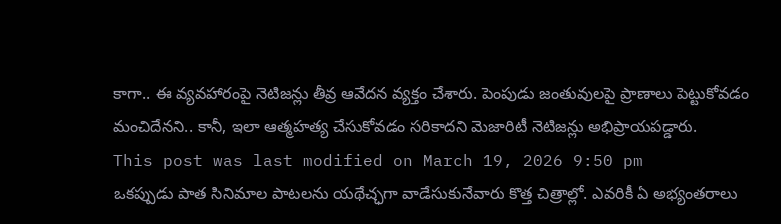కాగా.. ఈ వ్యవహారంపై నెటిజన్లు తీవ్ర ఆవేదన వ్యక్తం చేశారు. పెంపుడు జంతువులపై ప్రాణాలు పెట్టుకోవడం మంచిదేనని.. కానీ, ఇలా ఆత్మహత్య చేసుకోవడం సరికాదని మెజారిటీ నెటిజన్లు అభిప్రాయపడ్డారు.
This post was last modified on March 19, 2026 9:50 pm
ఒకప్పుడు పాత సినిమాల పాటలను యథేచ్ఛగా వాడేసుకునేవారు కొత్త చిత్రాల్లో. ఎవరికీ ఏ అభ్యంతరాలు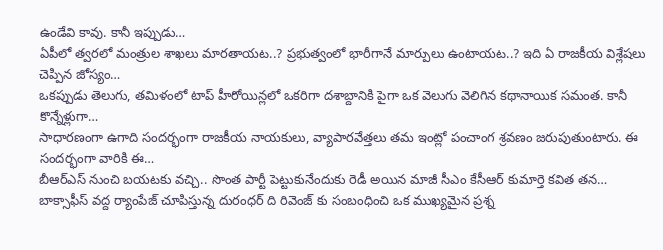ఉండేవి కావు. కానీ ఇప్పుడు…
ఏపీలో త్వరలో మంత్రుల శాఖలు మారతాయట..? ప్రభుత్వంలో భారీగానే మార్పులు ఉంటాయట..? ఇది ఏ రాజకీయ విశ్లేషలు చెప్పిన జోస్యం…
ఒకప్పుడు తెలుగు, తమిళంలో టాప్ హీరోయిన్లలో ఒకరిగా దశాబ్దానికి పైగా ఒక వెలుగు వెలిగిన కథానాయిక సమంత. కానీ కొన్నేళ్లుగా…
సాధారణంగా ఉగాది సందర్భంగా రాజకీయ నాయకులు, వ్యాపారవేత్తలు తమ ఇంట్లో పంచాంగ శ్రవణం జరుపుతుంటారు. ఈ సందర్భంగా వారికి ఈ…
బీఆర్ఎస్ నుంచి బయటకు వచ్చి.. సొంత పార్టీ పెట్టుకునేందుకు రెడీ అయిన మాజీ సీఎం కేసీఆర్ కుమార్తె కవిత తన…
బాక్సాఫీస్ వద్ద ర్యాంపేజ్ చూపిస్తున్న దురంధర్ ది రివెంజ్ కు సంబంధించి ఒక ముఖ్యమైన ప్రశ్న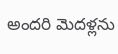అందరి మెదళ్లను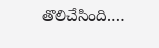తొలిచేసింది.…